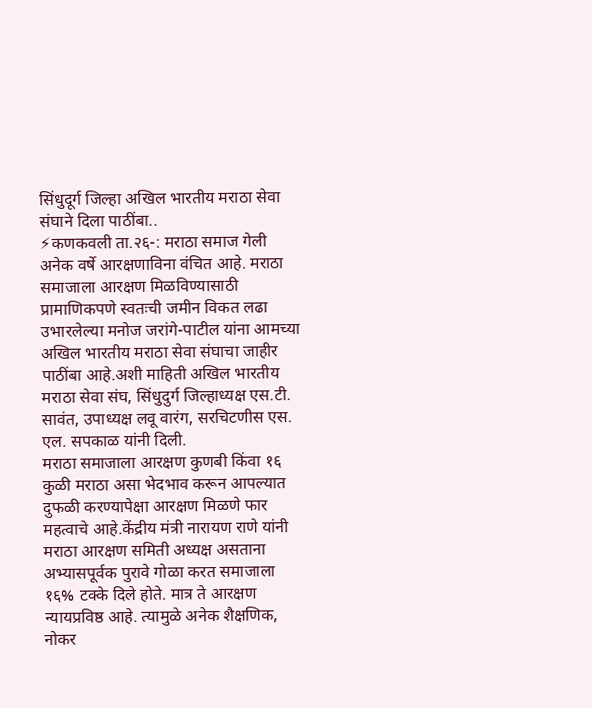सिंधुदूर्ग जिल्हा अखिल भारतीय मराठा सेवा संघाने दिला पाठींबा..
⚡कणकवली ता.२६-: मराठा समाज गेली अनेक वर्षे आरक्षणाविना वंचित आहे. मराठा समाजाला आरक्षण मिळविण्यासाठी प्रामाणिकपणे स्वतःची जमीन विकत लढा उभारलेल्या मनोज जरांगे-पाटील यांना आमच्या अखिल भारतीय मराठा सेवा संघाचा जाहीर पाठींबा आहे.अशी माहिती अखिल भारतीय मराठा सेवा संघ, सिंधुदुर्ग जिल्हाध्यक्ष एस.टी. सावंत, उपाध्यक्ष लवू वारंग, सरचिटणीस एस. एल. सपकाळ यांनी दिली.
मराठा समाजाला आरक्षण कुणबी किंवा १६ कुळी मराठा असा भेदभाव करून आपल्यात दुफळी करण्यापेक्षा आरक्षण मिळणे फार महत्वाचे आहे.केंद्रीय मंत्री नारायण राणे यांनी मराठा आरक्षण समिती अध्यक्ष असताना अभ्यासपूर्वक पुरावे गोळा करत समाजाला १६% टक्के दिले होते. मात्र ते आरक्षण न्यायप्रविष्ठ आहे. त्यामुळे अनेक शैक्षणिक, नोकर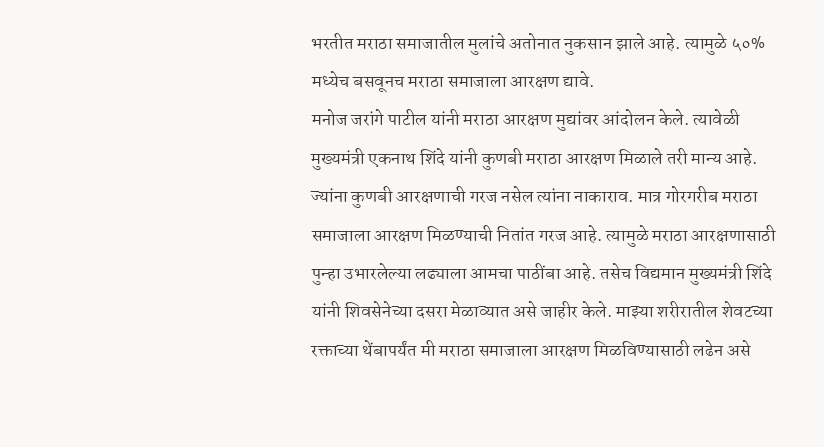भरतीत मराठा समाजातील मुलांचे अतोनात नुकसान झाले आहे. त्यामुळे ५०% मध्येच बसवूनच मराठा समाजाला आरक्षण द्यावे.
मनोज जरांगे पाटील यांनी मराठा आरक्षण मुद्यांवर आंदोलन केले. त्यावेळी मुख्यमंत्री एकनाथ शिंदे यांनी कुणबी मराठा आरक्षण मिळाले तरी मान्य आहे. ज्यांना कुणबी आरक्षणाची गरज नसेल त्यांना नाकाराव. मात्र गोरगरीब मराठा समाजाला आरक्षण मिळण्याची नितांत गरज आहे. त्यामुळे मराठा आरक्षणासाठी पुन्हा उभारलेल्या लढ्याला आमचा पाठींबा आहे. तसेच विद्यमान मुख्यमंत्री शिंदे यांनी शिवसेनेच्या दसरा मेळाव्यात असे जाहीर केले. माझ्या शरीरातील शेवटच्या रक्ताच्या थेंबापर्यंत मी मराठा समाजाला आरक्षण मिळविण्यासाठी लढेन असे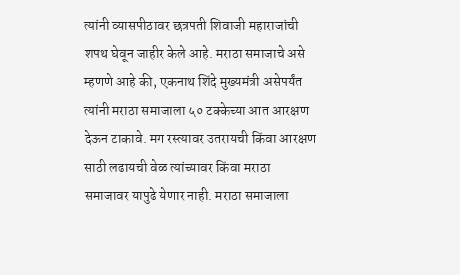त्यांनी व्यासपीठावर छत्रपती शिवाजी महाराजांची शपथ घेवून जाहीर केले आहे. मराठा समाजाचे असे म्हणणे आहे की, एकनाथ शिंदे मुख्यमंत्री असेपर्यंत त्यांनी मराठा समाजाला ५० टक्केच्या आत आरक्षण देऊन टाकावे. मग रस्त्यावर उतरायची किंवा आरक्षण साठी लढायची वेळ त्यांच्यावर किंवा मराठा समाजावर यापुढे येणार नाही. मराठा समाजाला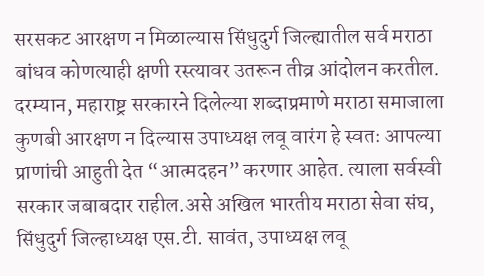सरसकट आरक्षण न मिळाल्यास सिंधुदुर्ग जिल्ह्यातील सर्व मराठा बांधव कोणत्याही क्षणी रस्त्यावर उतरून तीव्र आंदोलन करतील.
दरम्यान, महाराष्ट्र सरकारने दिलेल्या शब्दाप्रमाणे मराठा समाजाला कुणबी आरक्षण न दिल्यास उपाध्यक्ष लवू वारंग हे स्वतः आपल्या प्राणांची आहुती देत “आत्मदहन” करणार आहेत. त्याला सर्वस्वी सरकार जबाबदार राहील.असे अखिल भारतीय मराठा सेवा संघ, सिंधुदुर्ग जिल्हाध्यक्ष एस.टी. सावंत, उपाध्यक्ष लवू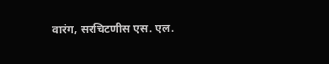वारंग, सरचिटणीस एस. एल.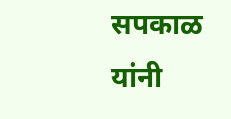सपकाळ यांनी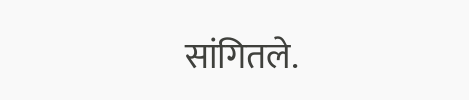सांगितले.